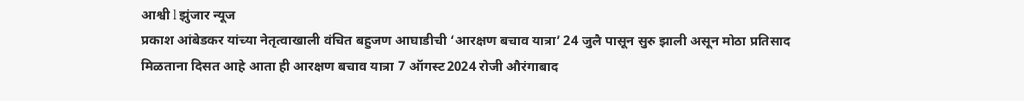आश्वी l झुंजार न्यूज
प्रकाश आंबेडकर यांच्या नेतृत्वाखाली वंचित बहुजण आघाडीची ‘आरक्षण बचाव यात्रा’ 24 जुलै पासून सुरु झाली असून मोठा प्रतिसाद मिळताना दिसत आहे आता ही आरक्षण बचाव यात्रा 7 ऑगस्ट2024 रोजी औरंगाबाद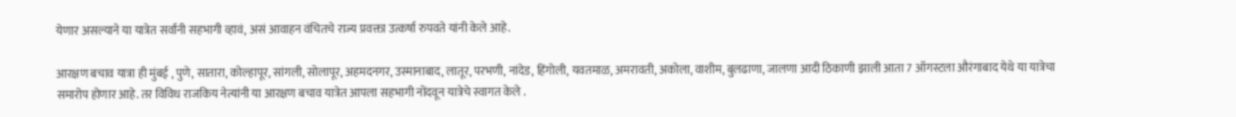येणार असल्याने या यात्रेत सर्वांनी सहभागी व्हावं, असं आवाहन वंचितचे राज्य प्रवक्ता उत्कर्षा रुपवते यांनी केले आहे.

आरक्षण बचाव यात्रा ही मुंबई , पुणे, सातारा, कोल्हापूर, सांगली, सोलापूर, अहमदनगर, उस्मानाबाद, लातूर, परभणी, नांदेड, हिंगोली, यवतमाळ, अमरावती, अकोला, वाशीम, बुलढाणा, जालणा आदी ठिकाणी झाली आता 7 ऑगस्टला औरंगाबाद येथे या यात्रेचा समारोप होणार आहे. तर विविध राजकिय नेत्यांनी या आरक्षण बचाव यात्रेत आपला सहभागी नोंदवून यात्रेचे स्वागत केले .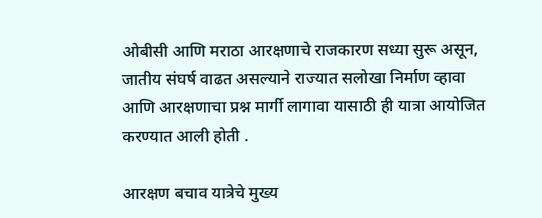ओबीसी आणि मराठा आरक्षणाचे राजकारण सध्या सुरू असून, जातीय संघर्ष वाढत असल्याने राज्यात सलोखा निर्माण व्हावा आणि आरक्षणाचा प्रश्न मार्गी लागावा यासाठी ही यात्रा आयोजित करण्यात आली होती .

आरक्षण बचाव यात्रेचे मुख्य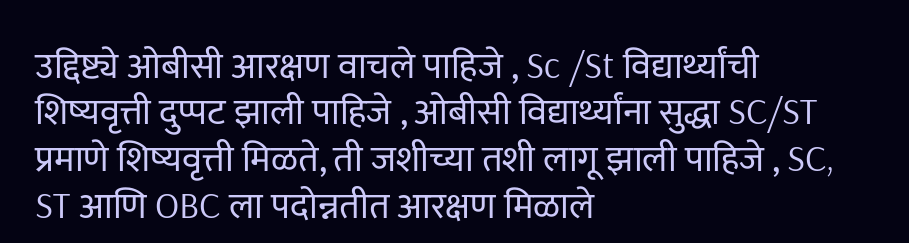उद्दिष्ट्ये ओबीसी आरक्षण वाचले पाहिजे , Sc /St विद्यार्थ्यांची शिष्यवृत्ती दुप्पट झाली पाहिजे , ओबीसी विद्यार्थ्यांना सुद्धा SC/ST प्रमाणे शिष्यवृत्ती मिळते, ती जशीच्या तशी लागू झाली पाहिजे , SC, ST आणि OBC ला पदोन्नतीत आरक्षण मिळाले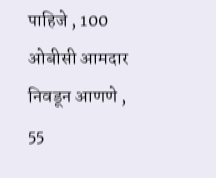पाहिजे , 100 ओबीसी आमदार निवडून आणणे , 55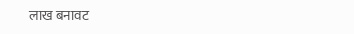लाख बनावट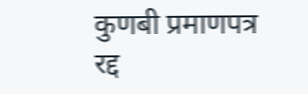कुणबी प्रमाणपत्र रद्द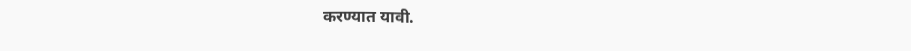करण्यात यावी.